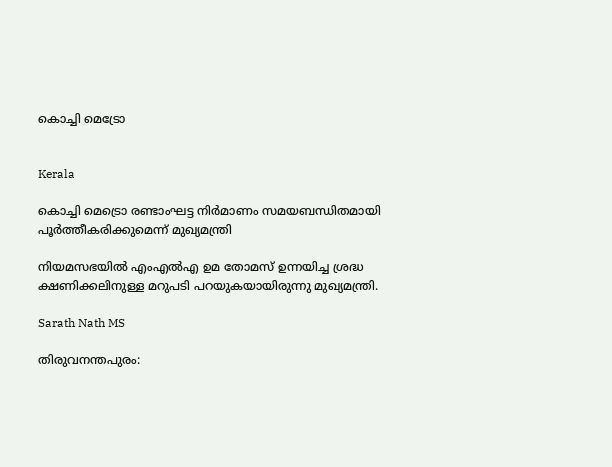കൊച്ചി മെട്രോ


Kerala

കൊച്ചി മെട്രൊ രണ്ടാംഘട്ട നിര്‍മാണം സമയബന്ധിതമായി പൂര്‍ത്തീകരിക്കുമെന്ന് മുഖ്യമന്ത്രി

നിയമസഭയിൽ എംഎല്‍എ ഉമ തോമസ് ഉന്നയിച്ച ശ്രദ്ധ ക്ഷണിക്കലിനുള്ള മറുപടി പറയുകയായിരുന്നു മുഖ്യമന്ത്രി.

Sarath Nath MS

തിരുവനന്തപുരം: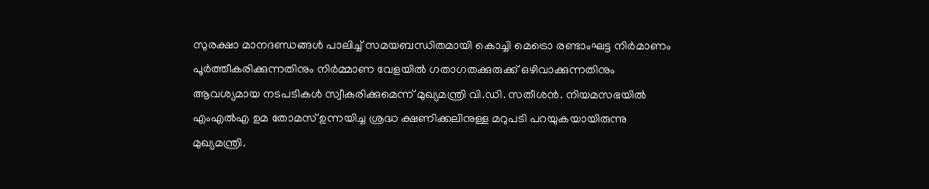സുരക്ഷാ മാനദണ്ഡങ്ങള്‍ പാലിച്ച് സമയബന്ധിതമായി കൊച്ചി മെട്രൊ രണ്ടാംഘട്ട നിര്‍മാണം പൂര്‍ത്തീകരിക്കുന്നതിനും നിര്‍മ്മാണ വേളയില്‍ ഗതാഗതക്കുരുക്ക് ഒഴിവാക്കുന്നതിനും ആവശ്യമായ നടപടികള്‍ സ്വീകരിക്കുമെന്ന് മുഖ്യമന്ത്രി വി.ഡി. സതീശൻ. നിയമസഭയിൽ എംഎല്‍എ ഉമ തോമസ് ഉന്നയിച്ച ശ്രദ്ധ ക്ഷണിക്കലിനുള്ള മറുപടി പറയുകയായിരുന്നു മുഖ്യമന്ത്രി.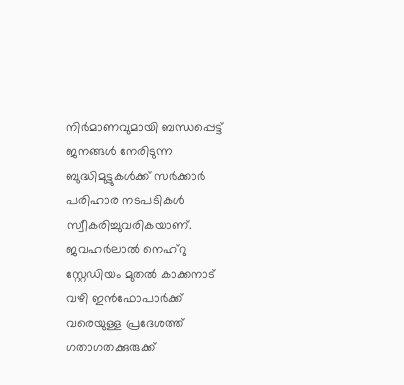നിര്‍മാണവുമായി ബന്ധപ്പെട്ട് ജനങ്ങള്‍ നേരിടുന്ന ബുദ്ധിമുട്ടുകൾക്ക് സര്‍ക്കാര്‍ പരിഹാര നടപടികള്‍ സ്വീകരിച്ചുവരികയാണ്. ജവഹര്‍ലാല്‍ നെഹ്റു സ്റ്റേഡിയം മുതല്‍ കാക്കനാട് വഴി ഇന്‍ഫോപാര്‍ക്ക് വരെയുള്ള പ്രദേശത്ത് ഗതാഗതക്കുരുക്ക്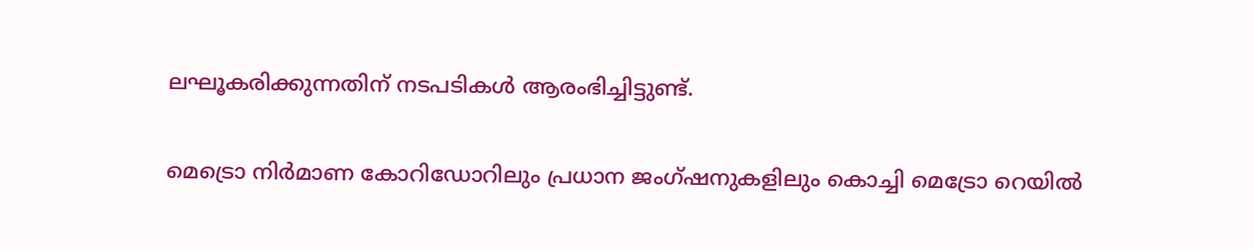ലഘൂകരിക്കുന്നതിന് നടപടികൾ ആരംഭിച്ചിട്ടുണ്ട്.

മെട്രൊ നിര്‍മാണ കോറിഡോറിലും പ്രധാന ജംഗ്ഷനുകളിലും കൊച്ചി മെട്രോ റെയില്‍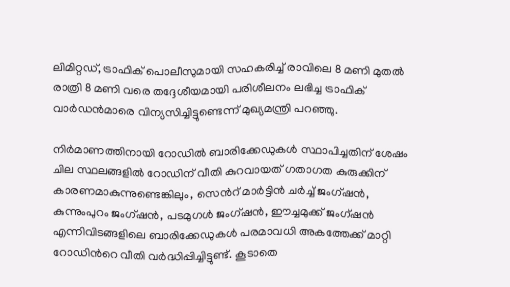ലിമിറ്റഡ്, ട്രാഫിക് പൊലീസുമായി സഹകരിച്ച് രാവിലെ 8 മണി മുതല്‍ രാത്രി 8 മണി വരെ തദ്ദേശീയമായി പരിശീലനം ലഭിച്ച ട്രാഫിക് വാര്‍ഡന്‍മാരെ വിന്യസിച്ചിട്ടുണ്ടെന്ന് മുഖ്യമന്ത്രി പറഞ്ഞു.

നിര്‍മാണത്തിനായി റോഡില്‍ ബാരിക്കേഡുകള്‍ സ്ഥാപിച്ചതിന് ശേഷം ചില സ്ഥലങ്ങളില്‍ റോഡിന് വീതി കുറവായത് ഗതാഗത കുരുക്കിന് കാരണമാകുന്നുണ്ടെങ്കിലും, സെന്‍റ് മാര്‍ട്ടിന്‍ ചര്‍ച്ച് ജംഗ്ഷന്‍, കുന്നുംപുറം ജംഗ്ഷന്‍, പടമുഗള്‍ ജംഗ്ഷന്‍, ഈച്ചമുക്ക് ജംഗ്ഷന്‍ എന്നിവിടങ്ങളിലെ ബാരിക്കേഡുകള്‍ പരമാവധി അകത്തേക്ക് മാറ്റി റോഡിന്‍റെ വീതി വര്‍ദ്ധിപ്പിച്ചിട്ടുണ്ട്. കൂടാതെ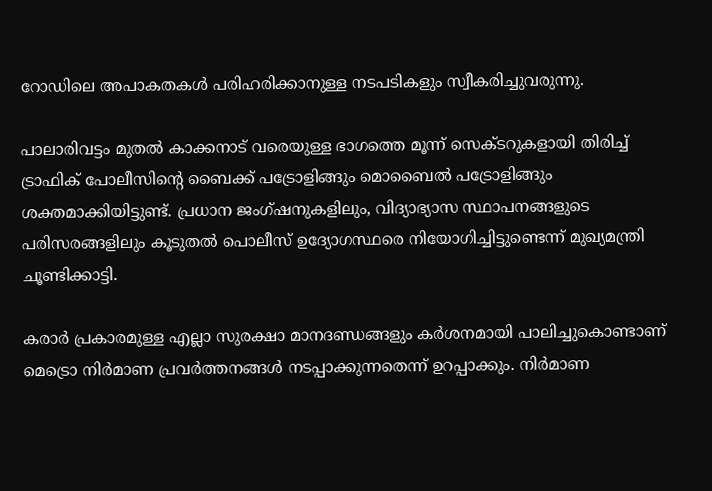റോഡിലെ അപാകതകള്‍ പരിഹരിക്കാനുള്ള നടപടികളും സ്വീകരിച്ചുവരുന്നു.

പാലാരിവട്ടം മുതല്‍ കാക്കനാട് വരെയുള്ള ഭാഗത്തെ മൂന്ന് സെക്ടറുകളായി തിരിച്ച് ട്രാഫിക് പോലീസിന്‍റെ ബൈക്ക് പട്രോളിങ്ങും മൊബൈല്‍ പട്രോളിങ്ങും ശക്തമാക്കിയിട്ടുണ്ട്. പ്രധാന ജംഗ്ഷനുകളിലും, വിദ്യാഭ്യാസ സ്ഥാപനങ്ങളുടെ പരിസരങ്ങളിലും കൂടുതല്‍ പൊലീസ് ഉദ്യോഗസ്ഥരെ നിയോഗിച്ചിട്ടുണ്ടെന്ന് മുഖ്യമന്ത്രി ചൂണ്ടിക്കാട്ടി.

കരാര്‍ പ്രകാരമുള്ള എല്ലാ സുരക്ഷാ മാനദണ്ഡങ്ങളും കര്‍ശനമായി പാലിച്ചുകൊണ്ടാണ് മെട്രൊ നിര്‍മാണ പ്രവര്‍ത്തനങ്ങള്‍ നടപ്പാക്കുന്നതെന്ന് ഉറപ്പാക്കും. നിര്‍മാണ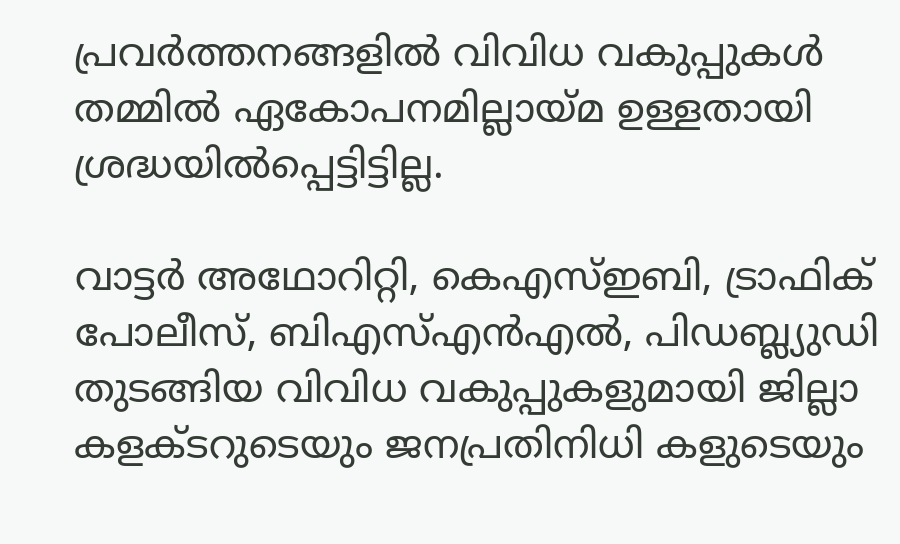പ്രവര്‍ത്തനങ്ങളില്‍ വിവിധ വകുപ്പുകള്‍ തമ്മില്‍ ഏകോപനമില്ലായ്മ ഉള്ളതായി ശ്രദ്ധയില്‍പ്പെട്ടിട്ടില്ല.

വാട്ടര്‍ അഥോറിറ്റി, കെഎസ്ഇബി, ട്രാഫിക് പോലീസ്, ബിഎസ്എന്‍എല്‍, പിഡബ്ല്യുഡി തുടങ്ങിയ വിവിധ വകുപ്പുകളുമായി ജില്ലാ കളക്ടറുടെയും ജനപ്രതിനിധി കളുടെയും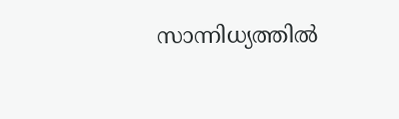സാന്നിധ്യത്തില്‍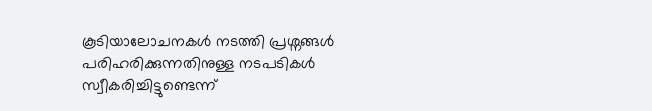കൂടിയാലോചനകള്‍ നടത്തി പ്രശ്നങ്ങള്‍ പരിഹരിക്കുന്നതിനുള്ള നടപടികള്‍ സ്വീകരിച്ചിട്ടുണ്ടെന്ന്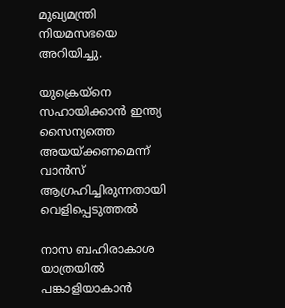മുഖ്യമന്ത്രി നിയമസഭയെ അറിയിച്ചു.

യുക്രെയ്നെ സഹായിക്കാൻ ഇന്ത്യ സൈന്യത്തെ അയയ്ക്കണമെന്ന് വാൻസ് ആഗ്രഹിച്ചിരുന്നതായി വെളിപ്പെടുത്തൽ

നാസ ബഹിരാകാശ യാത്രയിൽ പങ്കാളിയാകാൻ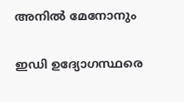അനിൽ മേനോനും

ഇഡി ഉദ്യോഗസ്ഥരെ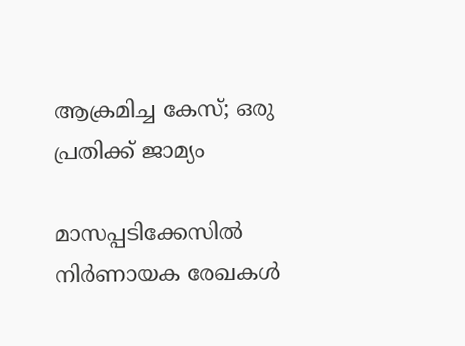ആക്രമിച്ച കേസ്; ഒരു പ്രതിക്ക് ജാമ്യം

മാസപ്പടിക്കേസിൽ നിർണായക രേഖകൾ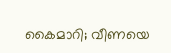കൈമാറി; വീണയെ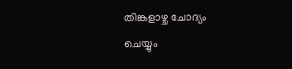തിങ്കളാഴ്ച ചോദ്യം ചെയ്യും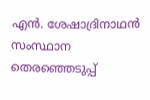എന്‍. ശേഷാദ്രിനാഥന്‍ സംസ്ഥാന തെരഞ്ഞെടുപ്പ്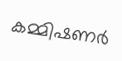കമ്മിഷണര്‍